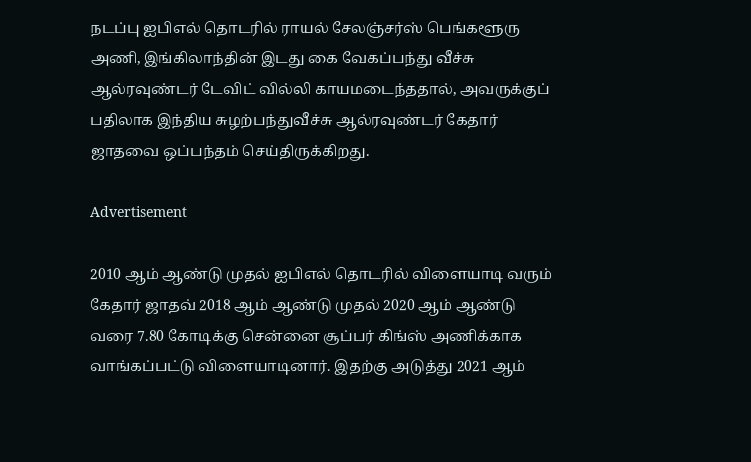நடப்பு ஐபிஎல் தொடரில் ராயல் சேலஞ்சர்ஸ் பெங்களூரு அணி, இங்கிலாந்தின் இடது கை வேகப்பந்து வீச்சு ஆல்ரவுண்டர் டேவிட் வில்லி காயமடைந்ததால், அவருக்குப் பதிலாக இந்திய சுழற்பந்துவீச்சு ஆல்ரவுண்டர் கேதார் ஜாதவை ஒப்பந்தம் செய்திருக்கிறது.

Advertisement

2010 ஆம் ஆண்டு முதல் ஐபிஎல் தொடரில் விளையாடி வரும் கேதார் ஜாதவ் 2018 ஆம் ஆண்டு முதல் 2020 ஆம் ஆண்டு வரை 7.80 கோடிக்கு சென்னை சூப்பர் கிங்ஸ் அணிக்காக வாங்கப்பட்டு விளையாடினார். இதற்கு அடுத்து 2021 ஆம்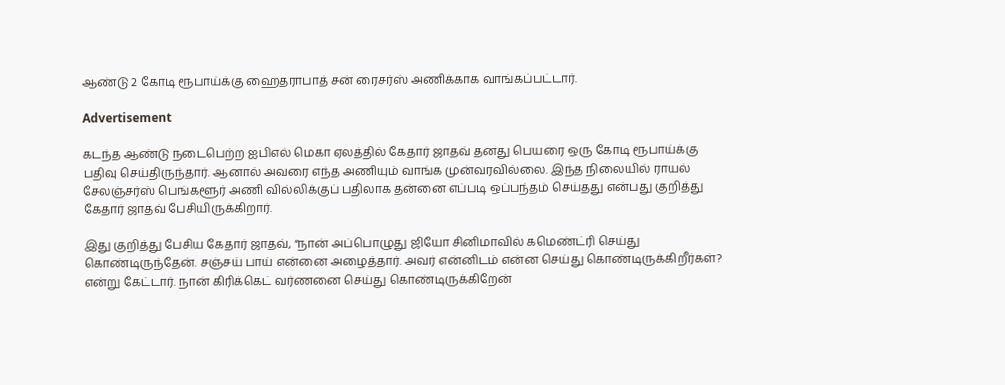ஆண்டு 2 கோடி ரூபாய்க்கு ஹைதராபாத் சன் ரைசர்ஸ் அணிக்காக வாங்கப்பட்டார்.

Advertisement

கடந்த ஆண்டு நடைபெற்ற ஐபிஎல் மெகா ஏலத்தில் கேதார் ஜாதவ் தனது பெயரை ஒரு கோடி ரூபாய்க்கு பதிவு செய்திருந்தார். ஆனால் அவரை எந்த அணியும் வாங்க முன்வரவில்லை. இந்த நிலையில் ராயல் சேலஞ்சர்ஸ் பெங்களூர் அணி வில்லிக்குப் பதிலாக தன்னை எப்படி ஒப்பந்தம் செய்தது என்பது குறித்து கேதார் ஜாதவ் பேசியிருக்கிறார்.

இது குறித்து பேசிய கேதார் ஜாதவ், “நான் அப்பொழுது ஜியோ சினிமாவில் கமெண்ட்ரி செய்து கொண்டிருந்தேன். சஞ்சய் பாய் என்னை அழைத்தார். அவர் என்னிடம் என்ன செய்து கொண்டிருக்கிறீர்கள்? என்று கேட்டார். நான் கிரிக்கெட் வர்ணனை செய்து கொண்டிருக்கிறேன்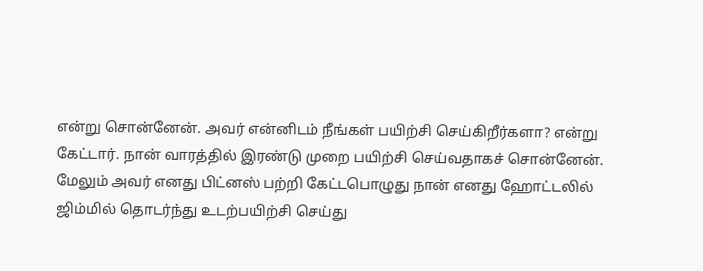என்று சொன்னேன். அவர் என்னிடம் நீங்கள் பயிற்சி செய்கிறீர்களா? என்று கேட்டார். நான் வாரத்தில் இரண்டு முறை பயிற்சி செய்வதாகச் சொன்னேன். மேலும் அவர் எனது பிட்னஸ் பற்றி கேட்டபொழுது நான் எனது ஹோட்டலில் ஜிம்மில் தொடர்ந்து உடற்பயிற்சி செய்து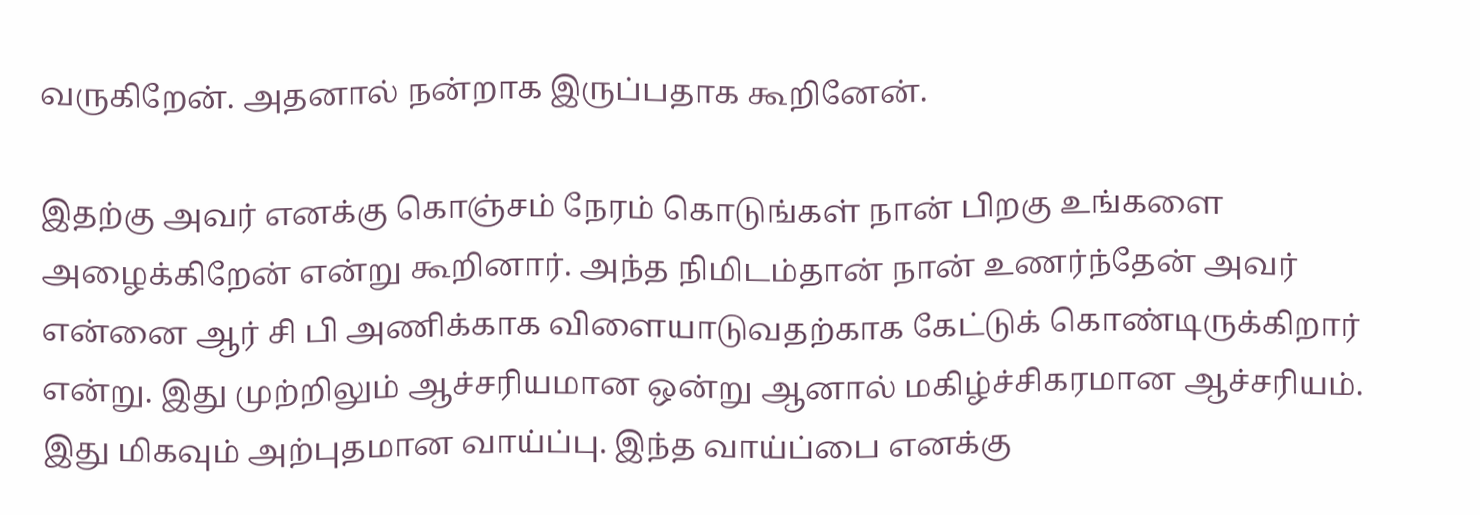வருகிறேன். அதனால் நன்றாக இருப்பதாக கூறினேன்.

இதற்கு அவர் எனக்கு கொஞ்சம் நேரம் கொடுங்கள் நான் பிறகு உங்களை அழைக்கிறேன் என்று கூறினார். அந்த நிமிடம்தான் நான் உணர்ந்தேன் அவர் என்னை ஆர் சி பி அணிக்காக விளையாடுவதற்காக கேட்டுக் கொண்டிருக்கிறார் என்று. இது முற்றிலும் ஆச்சரியமான ஒன்று ஆனால் மகிழ்ச்சிகரமான ஆச்சரியம். இது மிகவும் அற்புதமான வாய்ப்பு. இந்த வாய்ப்பை எனக்கு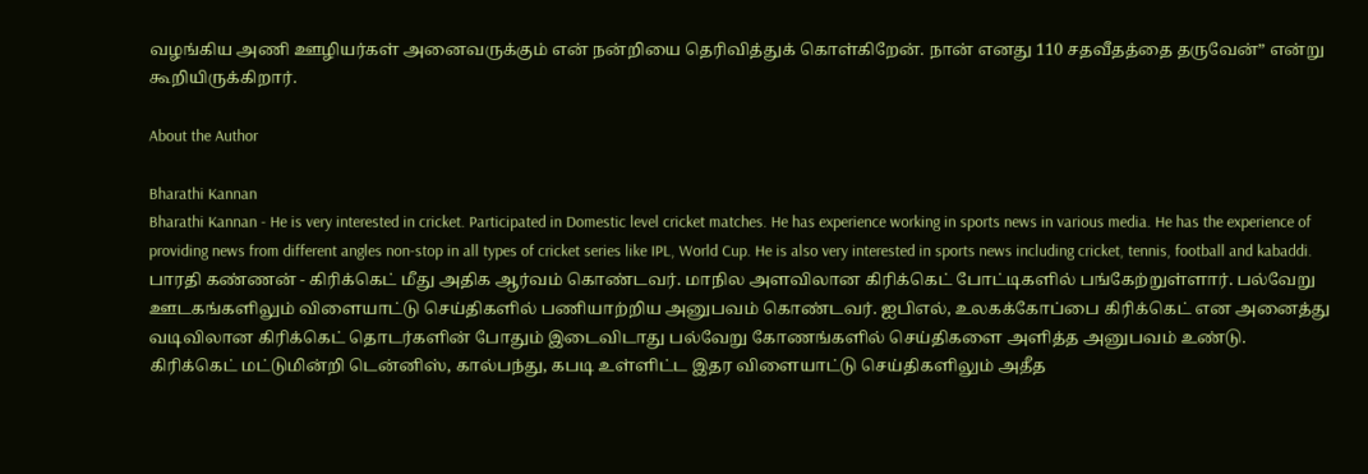வழங்கிய அணி ஊழியர்கள் அனைவருக்கும் என் நன்றியை தெரிவித்துக் கொள்கிறேன். நான் எனது 110 சதவீதத்தை தருவேன்” என்று கூறியிருக்கிறார்.

About the Author

Bharathi Kannan
Bharathi Kannan - He is very interested in cricket. Participated in Domestic level cricket matches. He has experience working in sports news in various media. He has the experience of providing news from different angles non-stop in all types of cricket series like IPL, World Cup. He is also very interested in sports news including cricket, tennis, football and kabaddi. பாரதி கண்ணன் - கிரிக்கெட் மீது அதிக ஆர்வம் கொண்டவர். மாநில அளவிலான கிரிக்கெட் போட்டிகளில் பங்கேற்றுள்ளார். பல்வேறு ஊடகங்களிலும் விளையாட்டு செய்திகளில் பணியாற்றிய அனுபவம் கொண்டவர். ஐபிஎல், உலகக்கோப்பை கிரிக்கெட் என அனைத்து வடிவிலான கிரிக்கெட் தொடர்களின் போதும் இடைவிடாது பல்வேறு கோணங்களில் செய்திகளை அளித்த அனுபவம் உண்டு. கிரிக்கெட் மட்டுமின்றி டென்னிஸ், கால்பந்து, கபடி உள்ளிட்ட இதர விளையாட்டு செய்திகளிலும் அதீத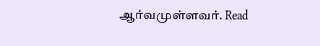ஆர்வமுள்ளவர். Read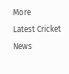More
Latest Cricket News